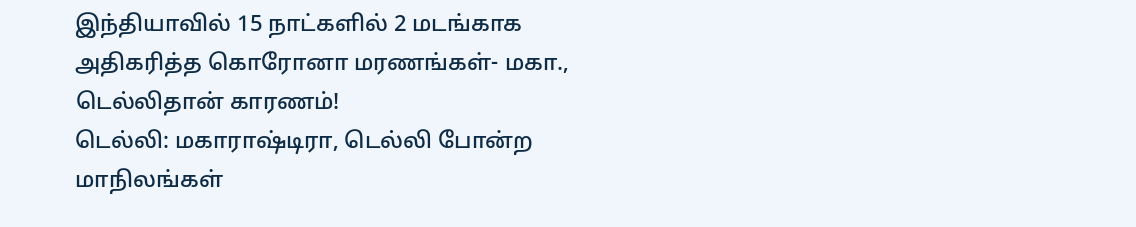இந்தியாவில் 15 நாட்களில் 2 மடங்காக அதிகரித்த கொரோனா மரணங்கள்- மகா., டெல்லிதான் காரணம்!
டெல்லி: மகாராஷ்டிரா, டெல்லி போன்ற மாநிலங்கள்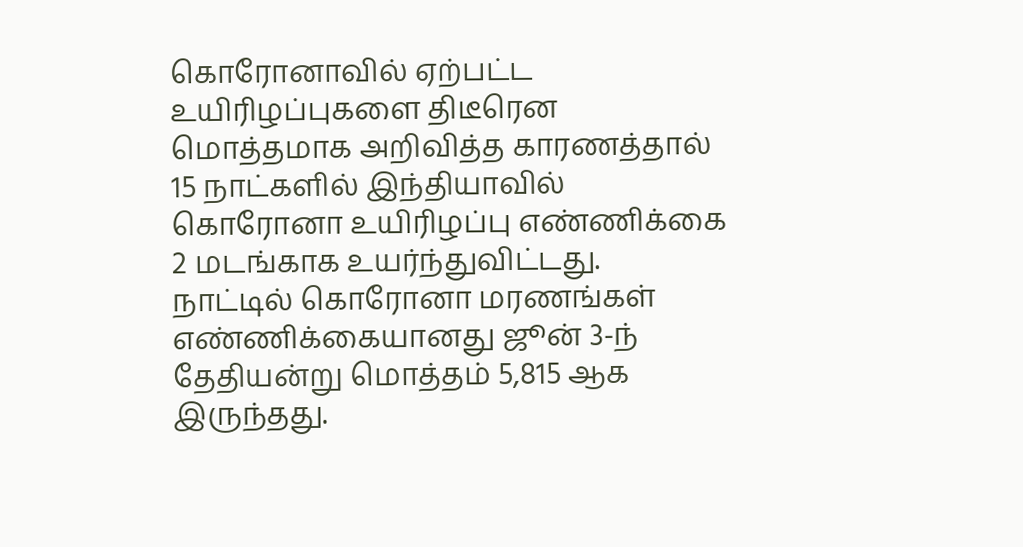கொரோனாவில் ஏற்பட்ட உயிரிழப்புகளை திடீரென மொத்தமாக அறிவித்த காரணத்தால் 15 நாட்களில் இந்தியாவில் கொரோனா உயிரிழப்பு எண்ணிக்கை 2 மடங்காக உயர்ந்துவிட்டது.
நாட்டில் கொரோனா மரணங்கள் எண்ணிக்கையானது ஜூன் 3-ந் தேதியன்று மொத்தம் 5,815 ஆக இருந்தது.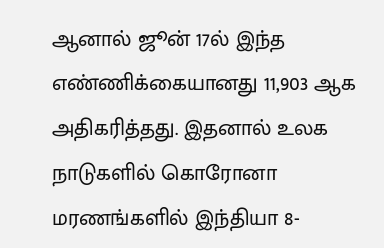ஆனால் ஜூன் 17ல் இந்த எண்ணிக்கையானது 11,903 ஆக அதிகரித்தது. இதனால் உலக நாடுகளில் கொரோனா மரணங்களில் இந்தியா 8-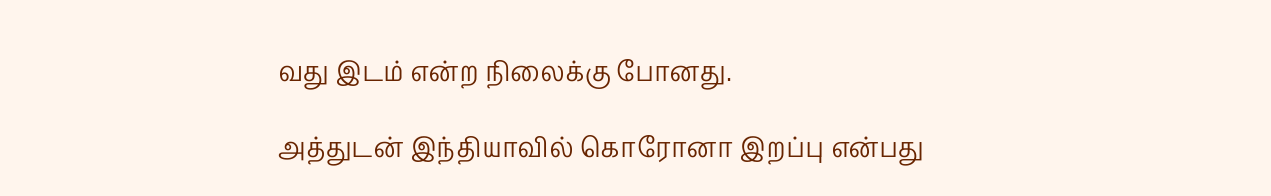வது இடம் என்ற நிலைக்கு போனது.

அத்துடன் இந்தியாவில் கொரோனா இறப்பு என்பது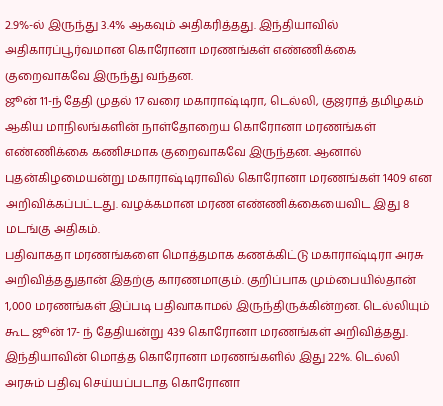2.9%-ல் இருந்து 3.4% ஆகவும் அதிகரித்தது. இந்தியாவில் அதிகாரப்பூர்வமான கொரோனா மரணங்கள் எண்ணிக்கை குறைவாகவே இருந்து வந்தன.
ஜூன் 11-ந் தேதி முதல் 17 வரை மகாராஷ்டிரா, டெல்லி, குஜராத் தமிழகம் ஆகிய மாநிலங்களின் நாள்தோறைய கொரோனா மரணங்கள் எண்ணிக்கை கணிசமாக குறைவாகவே இருந்தன. ஆனால் புதன்கிழமையன்று மகாராஷ்டிராவில் கொரோனா மரணங்கள் 1409 என அறிவிக்கப்பட்டது. வழக்கமான மரண எண்ணிக்கையைவிட இது 8 மடங்கு அதிகம்.
பதிவாகதா மரணங்களை மொத்தமாக கணக்கிட்டு மகாராஷ்டிரா அரசு அறிவித்ததுதான் இதற்கு காரணமாகும். குறிப்பாக மும்பையில்தான் 1,000 மரணங்கள் இப்படி பதிவாகாமல் இருந்திருக்கின்றன. டெல்லியும் கூட ஜூன் 17- ந் தேதியன்று 439 கொரோனா மரணங்கள் அறிவித்தது. இந்தியாவின் மொத்த கொரோனா மரணங்களில் இது 22%. டெல்லி அரசும் பதிவு செய்யப்படாத கொரோனா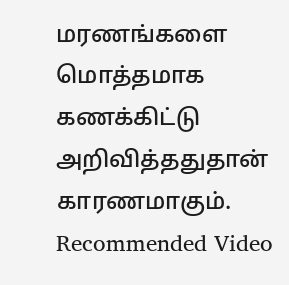மரணங்களை மொத்தமாக கணக்கிட்டு அறிவித்ததுதான் காரணமாகும்.
Recommended Video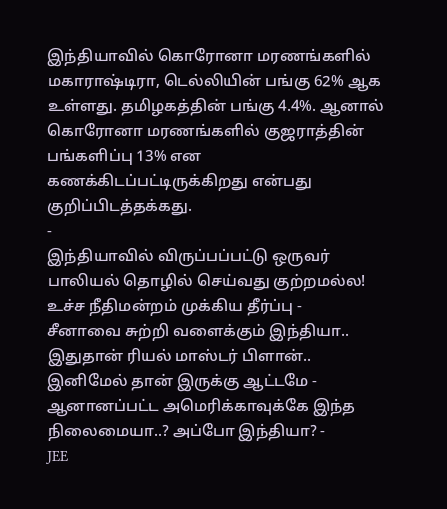இந்தியாவில் கொரோனா மரணங்களில் மகாராஷ்டிரா, டெல்லியின் பங்கு 62% ஆக உள்ளது. தமிழகத்தின் பங்கு 4.4%. ஆனால் கொரோனா மரணங்களில் குஜராத்தின் பங்களிப்பு 13% என கணக்கிடப்பட்டிருக்கிறது என்பது குறிப்பிடத்தக்கது.
-
இந்தியாவில் விருப்பப்பட்டு ஒருவர் பாலியல் தொழில் செய்வது குற்றமல்ல! உச்ச நீதிமன்றம் முக்கிய தீர்ப்பு -
சீனாவை சுற்றி வளைக்கும் இந்தியா.. இதுதான் ரியல் மாஸ்டர் பிளான்.. இனிமேல் தான் இருக்கு ஆட்டமே -
ஆனானப்பட்ட அமெரிக்காவுக்கே இந்த நிலைமையா..? அப்போ இந்தியா? -
JEE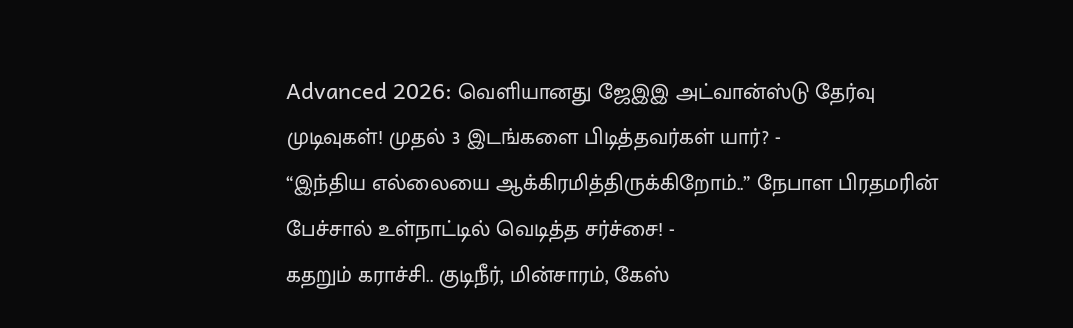Advanced 2026: வெளியானது ஜேஇஇ அட்வான்ஸ்டு தேர்வு முடிவுகள்! முதல் 3 இடங்களை பிடித்தவர்கள் யார்? -
“இந்திய எல்லையை ஆக்கிரமித்திருக்கிறோம்..” நேபாள பிரதமரின் பேச்சால் உள்நாட்டில் வெடித்த சர்ச்சை! -
கதறும் கராச்சி.. குடிநீர், மின்சாரம், கேஸ்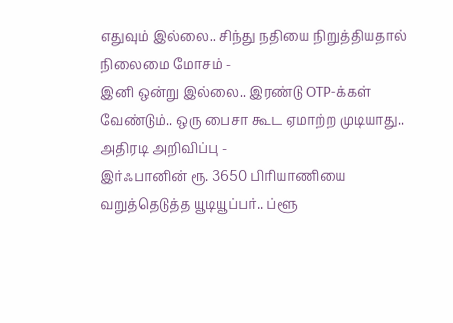எதுவும் இல்லை.. சிந்து நதியை நிறுத்தியதால் நிலைமை மோசம் -
இனி ஒன்று இல்லை.. இரண்டு OTP-க்கள் வேண்டும்.. ஒரு பைசா கூட ஏமாற்ற முடியாது.. அதிரடி அறிவிப்பு -
இர்ஃபானின் ரூ. 3650 பிரியாணியை வறுத்தெடுத்த யூடியூப்பர்.. ப்ளூ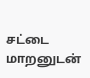சட்டை மாறனுடன்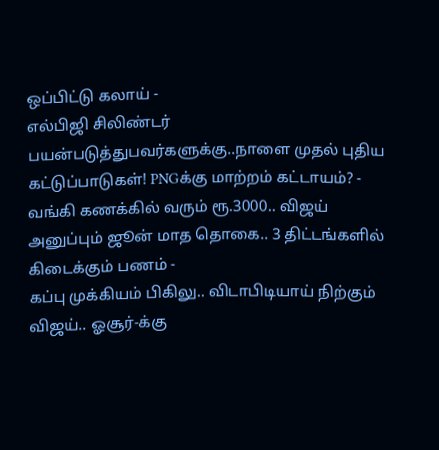ஒப்பிட்டு கலாய் -
எல்பிஜி சிலிண்டர் பயன்படுத்துபவர்களுக்கு..நாளை முதல் புதிய கட்டுப்பாடுகள்! PNGக்கு மாற்றம் கட்டாயம்? -
வங்கி கணக்கில் வரும் ரூ.3000.. விஜய் அனுப்பும் ஜூன் மாத தொகை.. 3 திட்டங்களில் கிடைக்கும் பணம் -
கப்பு முக்கியம் பிகிலு.. விடாபிடியாய் நிற்கும் விஜய்.. ஓசூர்-க்கு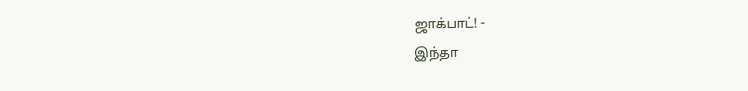ஜாக்பாட்! -
இந்தா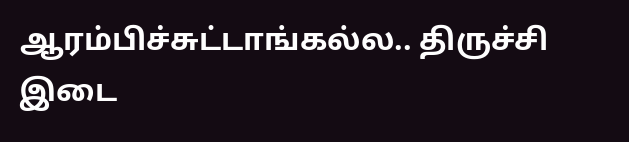ஆரம்பிச்சுட்டாங்கல்ல.. திருச்சி இடை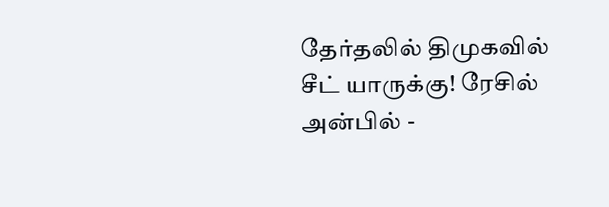தேர்தலில் திமுகவில் சீட் யாருக்கு! ரேசில் அன்பில் -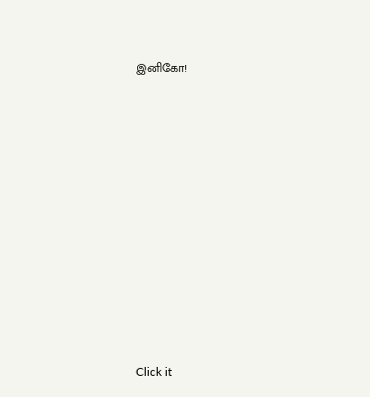இனிகோ!












Click it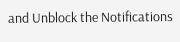and Unblock the Notifications